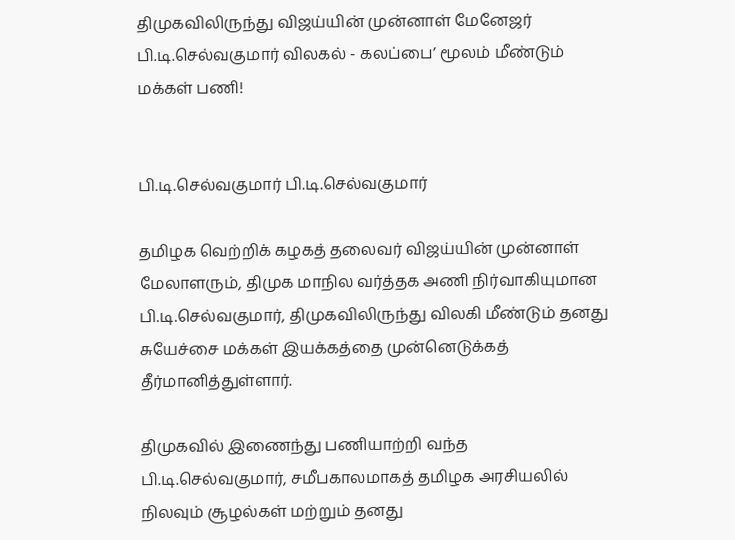திமுகவிலிருந்து விஜய்யின் முன்னாள் மேனேஜர் பி.டி.செல்வகுமார் விலகல் - கலப்பை’ மூலம் மீண்டும் மக்கள் பணி!


பி.டி.செல்வகுமார் பி.டி.செல்வகுமார்

தமிழக வெற்றிக் கழகத் தலைவர் விஜய்யின் முன்னாள் மேலாளரும், திமுக மாநில வர்த்தக அணி நிர்வாகியுமான பி.டி.செல்வகுமார், திமுகவிலிருந்து விலகி மீண்டும் தனது சுயேச்சை மக்கள் இயக்கத்தை முன்னெடுக்கத் தீர்மானித்துள்ளார்.

திமுகவில் இணைந்து பணியாற்றி வந்த பி.டி.செல்வகுமார், சமீபகாலமாகத் தமிழக அரசியலில் நிலவும் சூழல்கள் மற்றும் தனது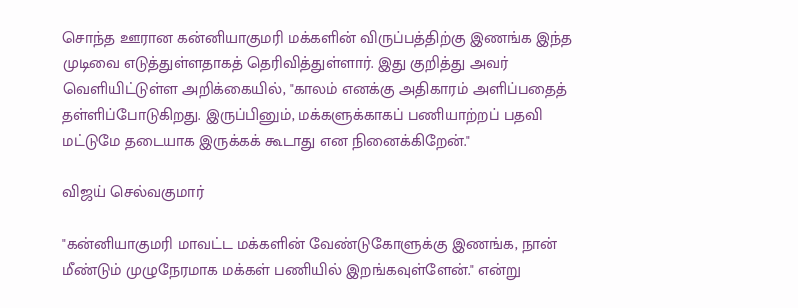சொந்த ஊரான கன்னியாகுமரி மக்களின் விருப்பத்திற்கு இணங்க இந்த முடிவை எடுத்துள்ளதாகத் தெரிவித்துள்ளார். இது குறித்து அவர் வெளியிட்டுள்ள அறிக்கையில், "காலம் எனக்கு அதிகாரம் அளிப்பதைத் தள்ளிப்போடுகிறது. இருப்பினும், மக்களுக்காகப் பணியாற்றப் பதவி மட்டுமே தடையாக இருக்கக் கூடாது என நினைக்கிறேன்."

விஜய் செல்வகுமார்

"கன்னியாகுமரி மாவட்ட மக்களின் வேண்டுகோளுக்கு இணங்க, நான் மீண்டும் முழுநேரமாக மக்கள் பணியில் இறங்கவுள்ளேன்." என்று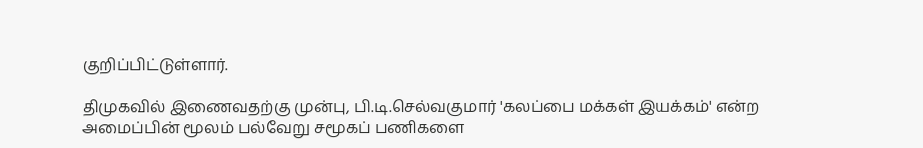குறிப்பிட்டுள்ளார்.

திமுகவில் இணைவதற்கு முன்பு, பி.டி.செல்வகுமார் 'கலப்பை மக்கள் இயக்கம்' என்ற அமைப்பின் மூலம் பல்வேறு சமூகப் பணிகளை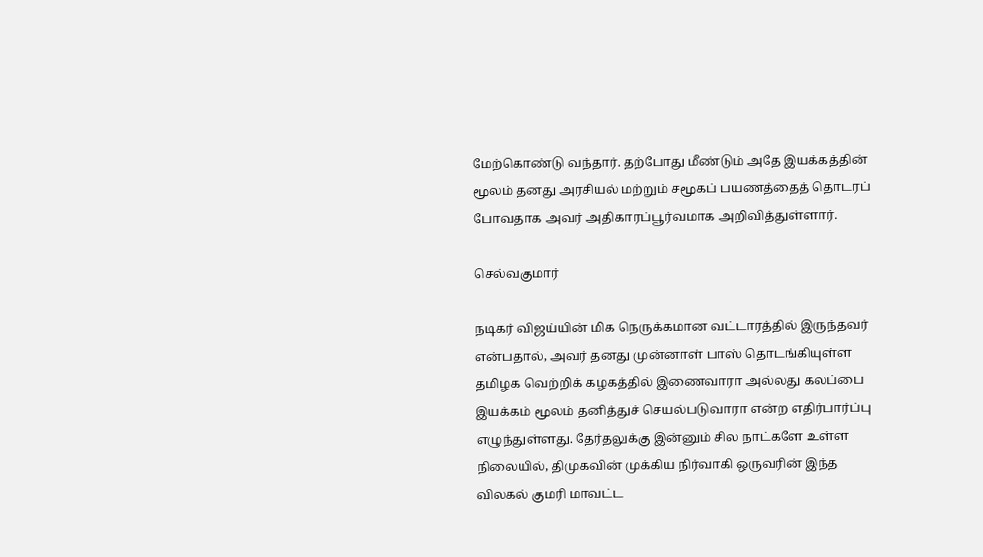மேற்கொண்டு வந்தார். தற்போது மீண்டும் அதே இயக்கத்தின் மூலம் தனது அரசியல் மற்றும் சமூகப் பயணத்தைத் தொடரப் போவதாக அவர் அதிகாரப்பூர்வமாக அறிவித்துள்ளார்.

செல்வகுமார்

நடிகர் விஜய்யின் மிக நெருக்கமான வட்டாரத்தில் இருந்தவர் என்பதால், அவர் தனது முன்னாள் பாஸ் தொடங்கியுள்ள தமிழக வெற்றிக் கழகத்தில் இணைவாரா அல்லது கலப்பை இயக்கம் மூலம் தனித்துச் செயல்படுவாரா என்ற எதிர்பார்ப்பு எழுந்துள்ளது. தேர்தலுக்கு இன்னும் சில நாட்களே உள்ள நிலையில், திமுகவின் முக்கிய நிர்வாகி ஒருவரின் இந்த விலகல் குமரி மாவட்ட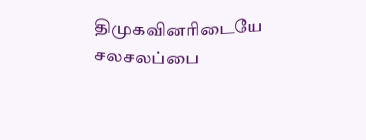திமுகவினரிடையே சலசலப்பை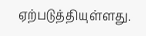ஏற்படுத்தியுள்ளது.